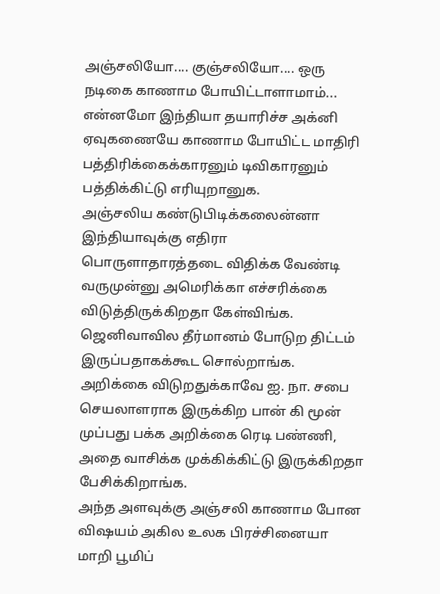அஞ்சலியோ.... குஞ்சலியோ.... ஒரு நடிகை காணாம போயிட்டாளாமாம்... என்னமோ இந்தியா தயாரிச்ச அக்னி ஏவுகணையே காணாம போயிட்ட மாதிரி பத்திரிக்கைக்காரனும் டிவிகாரனும் பத்திக்கிட்டு எரியுறானுக.
அஞ்சலிய கண்டுபிடிக்கலைன்னா இந்தியாவுக்கு எதிரா பொருளாதாரத்தடை விதிக்க வேண்டி வருமுன்னு அமெரிக்கா எச்சரிக்கை விடுத்திருக்கிறதா கேள்விங்க. ஜெனிவாவில தீர்மானம் போடுற திட்டம் இருப்பதாகக்கூட சொல்றாங்க.
அறிக்கை விடுறதுக்காவே ஐ. நா. சபை செயலாளராக இருக்கிற பான் கி மூன் முப்பது பக்க அறிக்கை ரெடி பண்ணி, அதை வாசிக்க முக்கிக்கிட்டு இருக்கிறதா பேசிக்கிறாங்க.
அந்த அளவுக்கு அஞ்சலி காணாம போன விஷயம் அகில உலக பிரச்சினையா மாறி பூமிப்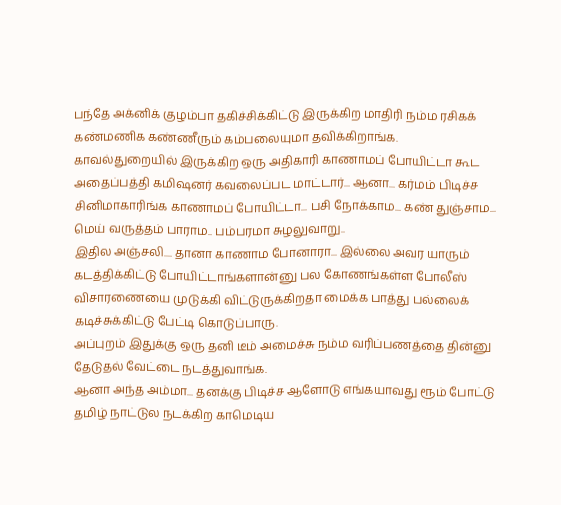பந்தே அக்னிக் குழம்பா தகிச்சிக்கிட்டு இருக்கிற மாதிரி நம்ம ரசிகக் கண்மணிக கண்ணீரும் கம்பலையுமா தவிக்கிறாங்க.
காவல்துறையில் இருக்கிற ஒரு அதிகாரி காணாமப் போயிட்டா கூட அதைப்பத்தி கமிஷனர் கவலைப்பட மாட்டார்... ஆனா... கர்மம் பிடிச்ச சினிமாகாரிங்க காணாமப் போயிட்டா... பசி நோக்காம... கண் துஞ்சாம... மெய் வருத்தம் பாராம.. பம்பரமா சுழலுவாறு..
இதில அஞ்சலி.... தானா காணாம போனாரா... இல்லை அவர யாரும் கடத்திக்கிட்டு போயிட்டாங்களான்னு பல கோணங்கள்ள போலீஸ் விசாரணையை முடுக்கி விட்டுருக்கிறதா மைக்க பாத்து பல்லைக் கடிச்சுக்கிட்டு பேட்டி கொடுப்பாரு.
அப்புறம் இதுக்கு ஒரு தனி டீம் அமைச்சு நம்ம வரிப்பணத்தை தின்னு தேடுதல் வேட்டை நடத்துவாங்க.
ஆனா அந்த அம்மா... தனக்கு பிடிச்ச ஆளோடு எங்கயாவது ரூம் போட்டு தமிழ் நாட்டுல நடக்கிற காமெடிய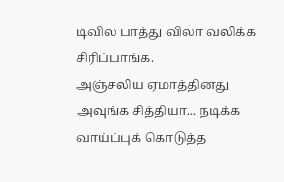டிவில பாத்து விலா வலிக்க சிரிப்பாங்க.
அஞ்சலிய ஏமாத்தினது அவுங்க சித்தியா... நடிக்க வாய்ப்புக் கொடுத்த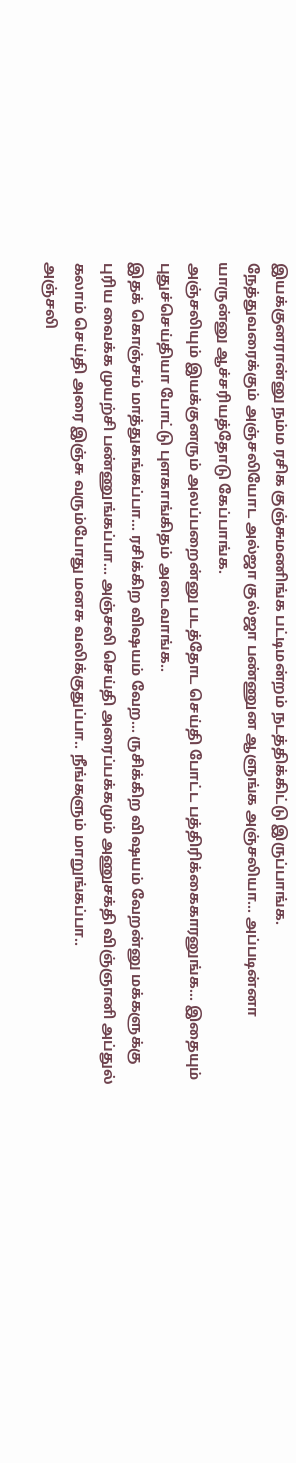இயக்குனரான்னு நம்ம ரசிக குஞ்சுமணிங்க பட்டிமன்றம் நடத்திக்கிட்டு இருப்பாங்க.
நேத்துவரைக்கும் அஞ்சலியோட அல்ஜா குல்ஜா பண்ணுன ஆளுங்க அஞ்சலியா... அப்படின்னா யாருன்னு ஆச்சரியத்தோடு கேப்பாங்க.
அஞ்சலியும் இயக்குனரும் அலப்பறைன்னு படத்தோட செய்தி போட்ட பத்திரிக்கைகாரனுங்க... இதையும் புதுச்செய்தியா போட்டு புளகாங்கிதம் அடைவாங்க..
இதக் கொஞ்சம் மாத்துகங்கப்பா... ரசிக்கிற விஷயம் வேற... ருசிக்கிற விஷயம் வேறன்னு மக்களுக்கு புரிய வைக்க முயற்சி பண்ணுங்கப்பா... அஞ்சலி செய்தி அரைப்பக்கமும் அணுசக்தி விஞ்ஞானி அப்துல் கலாம் செய்தி அரை இஞ்சு வரும்போது மனசு வலிக்குதுப்பா.. நீங்களும் மாறுங்கப்பா..
அஞ்சலி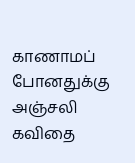காணாமப் போனதுக்கு அஞ்சலி கவிதை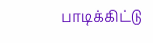பாடிக்கிட்டு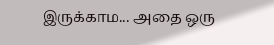இருக்காம... அதை ஒரு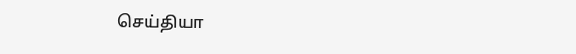செய்தியா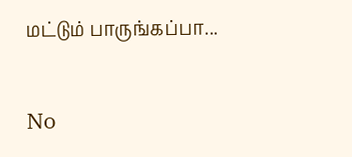மட்டும் பாருங்கப்பா...


No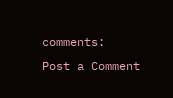comments:
Post a Comment